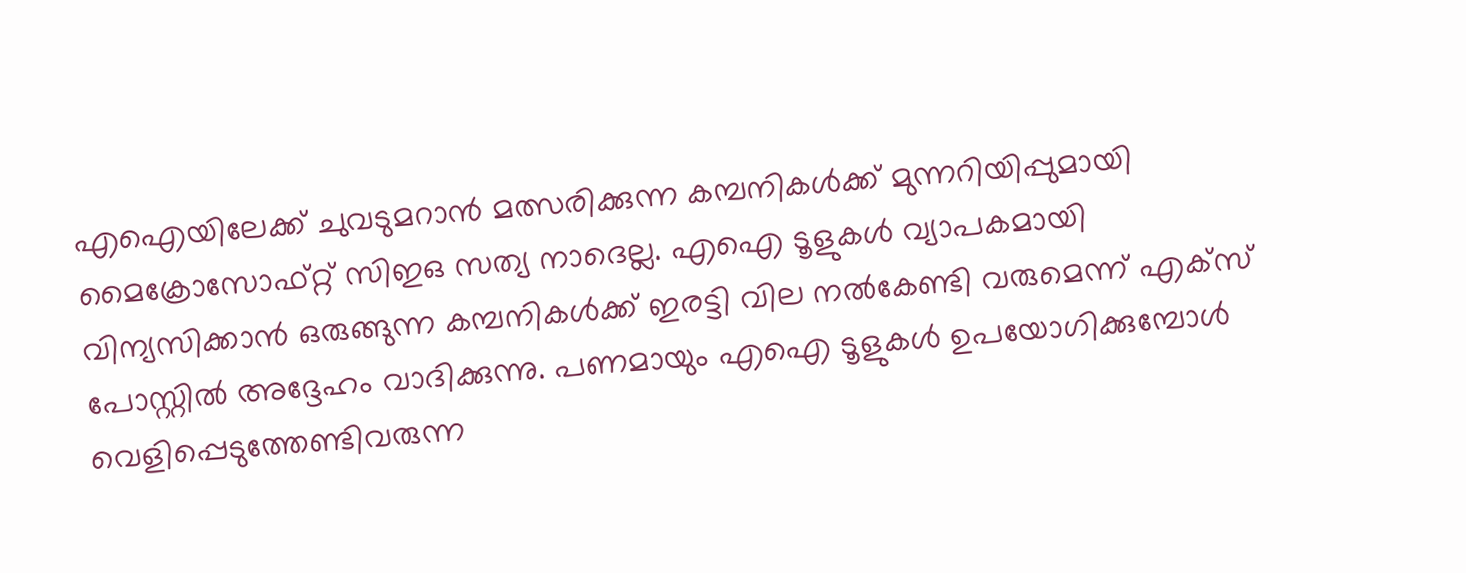എഐയിലേക്ക് ചുവടുമറാൻ മത്സരിക്കുന്ന കമ്പനികൾക്ക് മുന്നറിയിപ്പുമായി മൈക്രോസോഫ്റ്റ് സിഇഒ സത്യ നാദെല്ല. എഐ ടൂളുകൾ വ്യാപകമായി വിന്യസിക്കാൻ ഒരുങ്ങുന്ന കമ്പനികൾക്ക് ഇരട്ടി വില നൽകേണ്ടി വരുമെന്ന് എക്സ് പോസ്റ്റിൽ അദ്ദേഹം വാദിക്കുന്നു. പണമായും എഐ ടൂളുകൾ ഉപയോഗിക്കുമ്പോൾ വെളിപ്പെടുത്തേണ്ടിവരുന്ന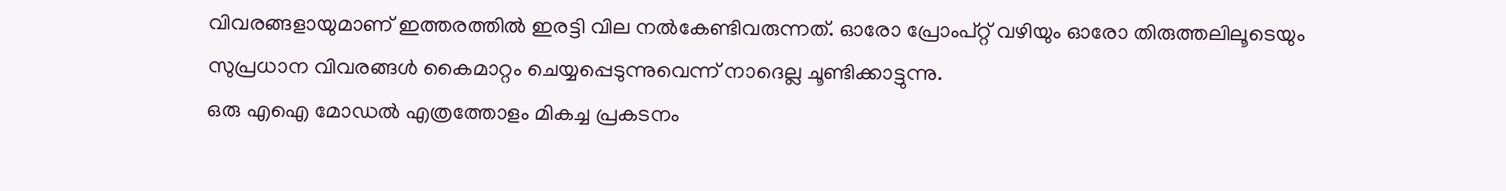വിവരങ്ങളായുമാണ് ഇത്തരത്തിൽ ഇരട്ടി വില നൽകേണ്ടിവരുന്നത്. ഓരോ പ്രോംപ്റ്റ് വഴിയും ഓരോ തിരുത്തലിലൂടെയും സുപ്രധാന വിവരങ്ങൾ കൈമാറ്റം ചെയ്യപ്പെടുന്നുവെന്ന് നാദെല്ല ചൂണ്ടിക്കാട്ടുന്നു.
ഒരു എഐ മോഡൽ എത്രത്തോളം മികച്ച പ്രകടനം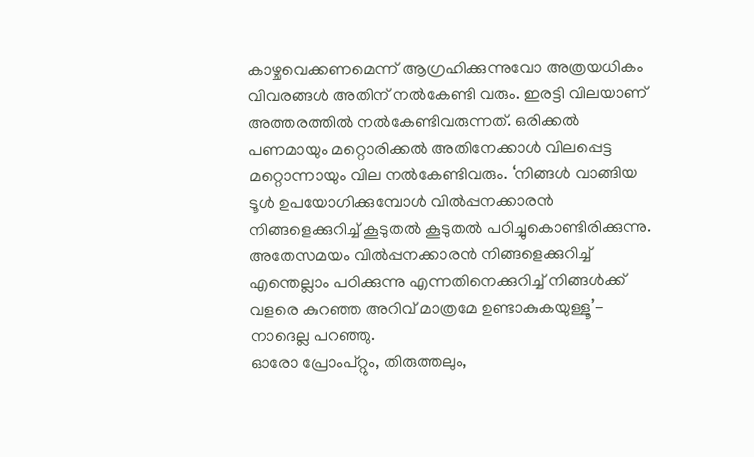കാഴ്ചവെക്കണമെന്ന് ആഗ്രഹിക്കുന്നുവോ അത്രയധികം വിവരങ്ങൾ അതിന് നൽകേണ്ടി വരും. ഇരട്ടി വിലയാണ് അത്തരത്തിൽ നൽകേണ്ടിവരുന്നത്. ഒരിക്കൽ പണമായും മറ്റൊരിക്കൽ അതിനേക്കാൾ വിലപ്പെട്ട മറ്റൊന്നായും വില നൽകേണ്ടിവരും. ‘നിങ്ങൾ വാങ്ങിയ ടൂൾ ഉപയോഗിക്കുമ്പോൾ വിൽപ്പനക്കാരൻ നിങ്ങളെക്കുറിച്ച് കൂടുതൽ കൂടുതൽ പഠിച്ചുകൊണ്ടിരിക്കുന്നു. അതേസമയം വിൽപ്പനക്കാരൻ നിങ്ങളെക്കുറിച്ച് എന്തെല്ലാം പഠിക്കുന്നു എന്നതിനെക്കുറിച്ച് നിങ്ങൾക്ക് വളരെ കുറഞ്ഞ അറിവ് മാത്രമേ ഉണ്ടാകുകയുള്ളൂ’- നാദെല്ല പറഞ്ഞു.
ഓരോ പ്രോംപ്റ്റും, തിരുത്തലും,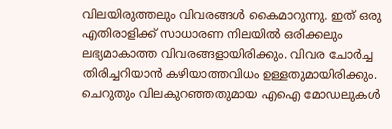വിലയിരുത്തലും വിവരങ്ങൾ കൈമാറുന്നു. ഇത് ഒരു എതിരാളിക്ക് സാധാരണ നിലയിൽ ഒരിക്കലും ലഭ്യമാകാത്ത വിവരങ്ങളായിരിക്കും. വിവര ചോർച്ച തിരിച്ചറിയാൻ കഴിയാത്തവിധം ഉള്ളതുമായിരിക്കും.
ചെറുതും വിലകുറഞ്ഞതുമായ എഐ മോഡലുകൾ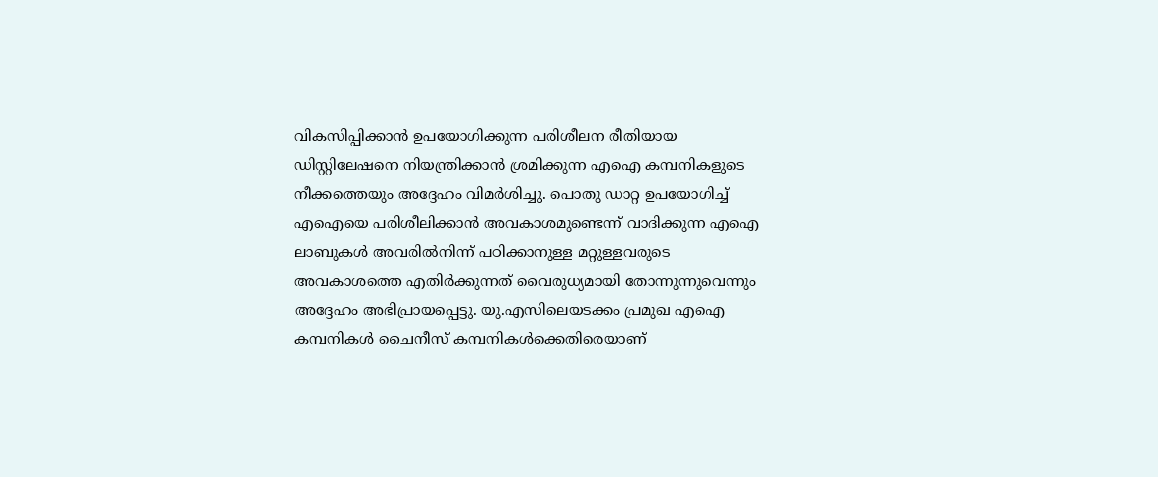വികസിപ്പിക്കാൻ ഉപയോഗിക്കുന്ന പരിശീലന രീതിയായ ഡിസ്റ്റിലേഷനെ നിയന്ത്രിക്കാൻ ശ്രമിക്കുന്ന എഐ കമ്പനികളുടെ നീക്കത്തെയും അദ്ദേഹം വിമർശിച്ചു. പൊതു ഡാറ്റ ഉപയോഗിച്ച് എഐയെ പരിശീലിക്കാൻ അവകാശമുണ്ടെന്ന് വാദിക്കുന്ന എഐ ലാബുകൾ അവരിൽനിന്ന് പഠിക്കാനുള്ള മറ്റുള്ളവരുടെ അവകാശത്തെ എതിർക്കുന്നത് വൈരുധ്യമായി തോന്നുന്നുവെന്നും അദ്ദേഹം അഭിപ്രായപ്പെട്ടു. യു.എസിലെയടക്കം പ്രമുഖ എഐ കമ്പനികൾ ചൈനീസ് കമ്പനികൾക്കെതിരെയാണ്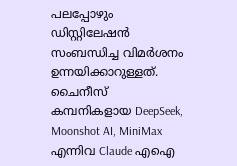പലപ്പോഴും ഡിസ്റ്റിലേഷൻ സംബന്ധിച്ച വിമർശനം ഉന്നയിക്കാറുള്ളത്.
ചൈനീസ് കമ്പനികളായ DeepSeek, Moonshot AI, MiniMax എന്നിവ Claude എഐ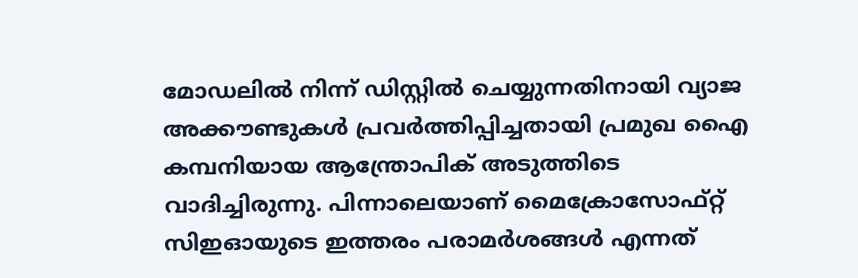മോഡലിൽ നിന്ന് ഡിസ്റ്റിൽ ചെയ്യുന്നതിനായി വ്യാജ അക്കൗണ്ടുകൾ പ്രവർത്തിപ്പിച്ചതായി പ്രമുഖ എൈ കമ്പനിയായ ആന്ത്രോപിക് അടുത്തിടെ വാദിച്ചിരുന്നു. പിന്നാലെയാണ് മൈക്രോസോഫ്റ്റ് സിഇഓയുടെ ഇത്തരം പരാമർശങ്ങൾ എന്നത്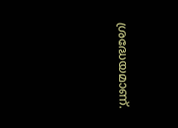ശ്രദ്ധേയമാണ്.